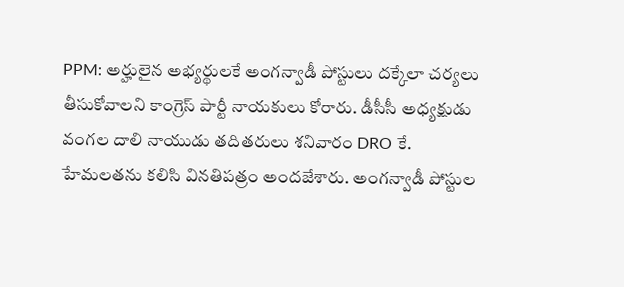PPM: అర్హులైన అభ్యర్థులకే అంగన్వాడీ పోస్టులు దక్కేలా చర్యలు తీసుకోవాలని కాంగ్రెస్ పార్టీ నాయకులు కోరారు. డీసీసీ అధ్యక్షుడు వంగల దాలి నాయుడు తదితరులు శనివారం DRO కే. హేమలతను కలిసి వినతిపత్రం అందజేశారు. అంగన్వాడీ పోస్టుల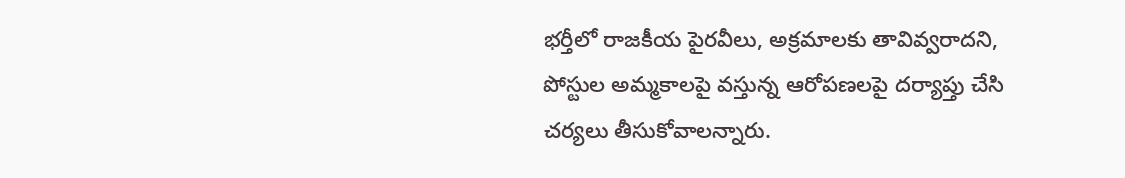భర్తీలో రాజకీయ పైరవీలు, అక్రమాలకు తావివ్వరాదని, పోస్టుల అమ్మకాలపై వస్తున్న ఆరోపణలపై దర్యాప్తు చేసి చర్యలు తీసుకోవాలన్నారు.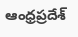ఆంధ్రప్రదేశ్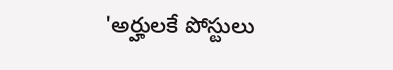'అర్హులకే పోస్టులు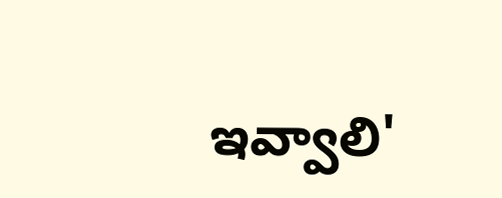ఇవ్వాలి'